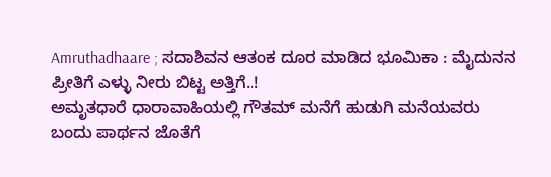Amruthadhaare ; ಸದಾಶಿವನ ಆತಂಕ ದೂರ ಮಾಡಿದ ಭೂಮಿಕಾ : ಮೈದುನನ ಪ್ರೀತಿಗೆ ಎಳ್ಳು ನೀರು ಬಿಟ್ಟ ಅತ್ತಿಗೆ..!
ಅಮೃತಧಾರೆ ಧಾರಾವಾಹಿಯಲ್ಲಿ ಗೌತಮ್ ಮನೆಗೆ ಹುಡುಗಿ ಮನೆಯವರು ಬಂದು ಪಾರ್ಥನ ಜೊತೆಗೆ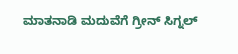ಮಾತನಾಡಿ ಮದುವೆಗೆ ಗ್ರೀನ್ ಸಿಗ್ನಲ್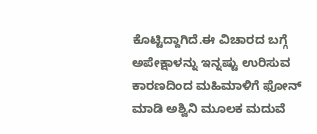ಕೊಟ್ಟಿದ್ದಾಗಿದೆ.ಈ ವಿಚಾರದ ಬಗ್ಗೆ ಅಪೇಕ್ಷಾಳನ್ನು ಇನ್ನಷ್ಟು ಉರಿಸುವ ಕಾರಣದಿಂದ ಮಹಿಮಾಳಿಗೆ ಫೋನ್ ಮಾಡಿ ಅಶ್ವಿನಿ ಮೂಲಕ ಮದುವೆ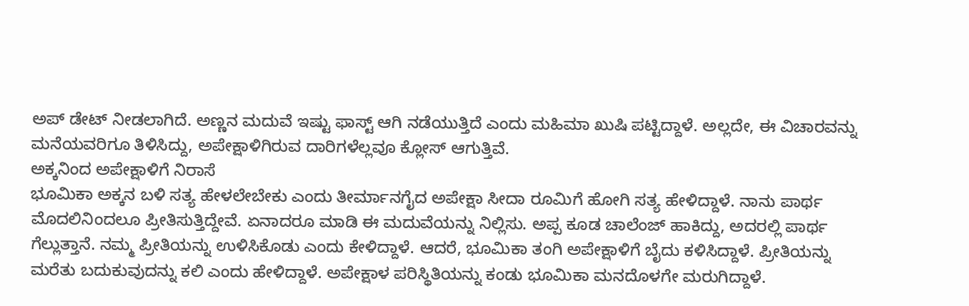ಅಪ್ ಡೇಟ್ ನೀಡಲಾಗಿದೆ. ಅಣ್ಣನ ಮದುವೆ ಇಷ್ಟು ಫಾಸ್ಟ್ ಆಗಿ ನಡೆಯುತ್ತಿದೆ ಎಂದು ಮಹಿಮಾ ಖುಷಿ ಪಟ್ಟಿದ್ದಾಳೆ. ಅಲ್ಲದೇ, ಈ ವಿಚಾರವನ್ನು ಮನೆಯವರಿಗೂ ತಿಳಿಸಿದ್ದು, ಅಪೇಕ್ಷಾಳಿಗಿರುವ ದಾರಿಗಳೆಲ್ಲವೂ ಕ್ಲೋಸ್ ಆಗುತ್ತಿವೆ.
ಅಕ್ಕನಿಂದ ಅಪೇಕ್ಷಾಳಿಗೆ ನಿರಾಸೆ
ಭೂಮಿಕಾ ಅಕ್ಕನ ಬಳಿ ಸತ್ಯ ಹೇಳಲೇಬೇಕು ಎಂದು ತೀರ್ಮಾನಗೈದ ಅಪೇಕ್ಷಾ ಸೀದಾ ರೂಮಿಗೆ ಹೋಗಿ ಸತ್ಯ ಹೇಳಿದ್ದಾಳೆ. ನಾನು ಪಾರ್ಥ ಮೊದಲಿನಿಂದಲೂ ಪ್ರೀತಿಸುತ್ತಿದ್ದೇವೆ. ಏನಾದರೂ ಮಾಡಿ ಈ ಮದುವೆಯನ್ನು ನಿಲ್ಲಿಸು. ಅಪ್ಪ ಕೂಡ ಚಾಲೆಂಜ್ ಹಾಕಿದ್ದು, ಅದರಲ್ಲಿ ಪಾರ್ಥ ಗೆಲ್ಲುತ್ತಾನೆ. ನಮ್ಮ ಪ್ರೀತಿಯನ್ನು ಉಳಿಸಿಕೊಡು ಎಂದು ಕೇಳಿದ್ದಾಳೆ. ಆದರೆ, ಭೂಮಿಕಾ ತಂಗಿ ಅಪೇಕ್ಷಾಳಿಗೆ ಬೈದು ಕಳಿಸಿದ್ದಾಳೆ. ಪ್ರೀತಿಯನ್ನು ಮರೆತು ಬದುಕುವುದನ್ನು ಕಲಿ ಎಂದು ಹೇಳಿದ್ದಾಳೆ. ಅಪೇಕ್ಷಾಳ ಪರಿಸ್ಥಿತಿಯನ್ನು ಕಂಡು ಭೂಮಿಕಾ ಮನದೊಳಗೇ ಮರುಗಿದ್ದಾಳೆ.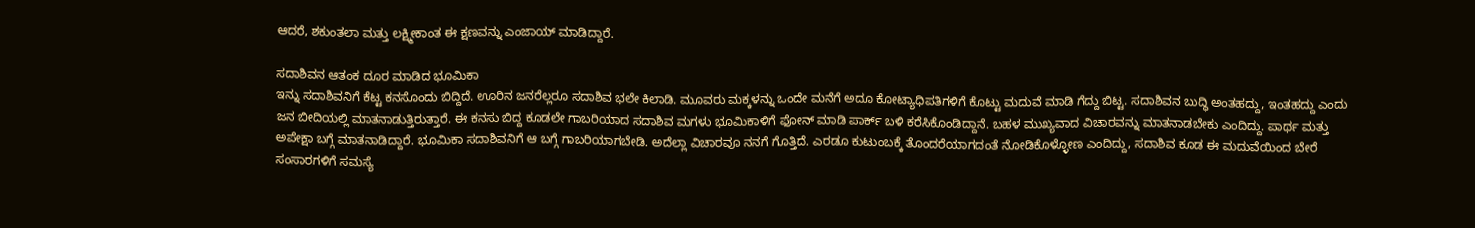ಆದರೆ, ಶಕುಂತಲಾ ಮತ್ತು ಲಕ್ಷ್ಮೀಕಾಂತ ಈ ಕ್ಷಣವನ್ನು ಎಂಜಾಯ್ ಮಾಡಿದ್ದಾರೆ.

ಸದಾಶಿವನ ಆತಂಕ ದೂರ ಮಾಡಿದ ಭೂಮಿಕಾ
ಇನ್ನು ಸದಾಶಿವನಿಗೆ ಕೆಟ್ಟ ಕನಸೊಂದು ಬಿದ್ದಿದೆ. ಊರಿನ ಜನರೆಲ್ಲರೂ ಸದಾಶಿವ ಭಲೇ ಕಿಲಾಡಿ. ಮೂವರು ಮಕ್ಕಳನ್ನು ಒಂದೇ ಮನೆಗೆ ಅದೂ ಕೋಟ್ಯಾಧಿಪತಿಗಳಿಗೆ ಕೊಟ್ಟು ಮದುವೆ ಮಾಡಿ ಗೆದ್ದು ಬಿಟ್ಟ. ಸದಾಶಿವನ ಬುದ್ಧಿ ಅಂತಹದ್ದು, ಇಂತಹದ್ದು ಎಂದು ಜನ ಬೀದಿಯಲ್ಲಿ ಮಾತನಾಡುತ್ತಿರುತ್ತಾರೆ. ಈ ಕನಸು ಬಿದ್ದ ಕೂಡಲೇ ಗಾಬರಿಯಾದ ಸದಾಶಿವ ಮಗಳು ಭೂಮಿಕಾಳಿಗೆ ಫೋನ್ ಮಾಡಿ ಪಾರ್ಕ್ ಬಳಿ ಕರೆಸಿಕೊಂಡಿದ್ದಾನೆ. ಬಹಳ ಮುಖ್ಯವಾದ ವಿಚಾರವನ್ನು ಮಾತನಾಡಬೇಕು ಎಂದಿದ್ದು. ಪಾರ್ಥ ಮತ್ತು ಅಪೇಕ್ಷಾ ಬಗ್ಗೆ ಮಾತನಾಡಿದ್ದಾರೆ. ಭೂಮಿಕಾ ಸದಾಶಿವನಿಗೆ ಆ ಬಗ್ಗೆ ಗಾಬರಿಯಾಗಬೇಡಿ. ಅದೆಲ್ಲಾ ವಿಚಾರವೂ ನನಗೆ ಗೊತ್ತಿದೆ. ಎರಡೂ ಕುಟುಂಬಕ್ಕೆ ತೊಂದರೆಯಾಗದಂತೆ ನೋಡಿಕೊಳ್ಳೋಣ ಎಂದಿದ್ದು, ಸದಾಶಿವ ಕೂಡ ಈ ಮದುವೆಯಿಂದ ಬೇರೆ ಸಂಸಾರಗಳಿಗೆ ಸಮಸ್ಯೆ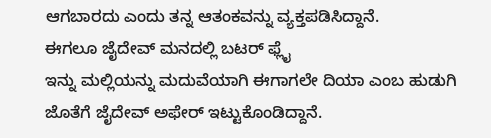ಆಗಬಾರದು ಎಂದು ತನ್ನ ಆತಂಕವನ್ನು ವ್ಯಕ್ತಪಡಿಸಿದ್ದಾನೆ.
ಈಗಲೂ ಜೈದೇವ್ ಮನದಲ್ಲಿ ಬಟರ್ ಫ್ಲೈ
ಇನ್ನು ಮಲ್ಲಿಯನ್ನು ಮದುವೆಯಾಗಿ ಈಗಾಗಲೇ ದಿಯಾ ಎಂಬ ಹುಡುಗಿ ಜೊತೆಗೆ ಜೈದೇವ್ ಅಫೇರ್ ಇಟ್ಟುಕೊಂಡಿದ್ದಾನೆ.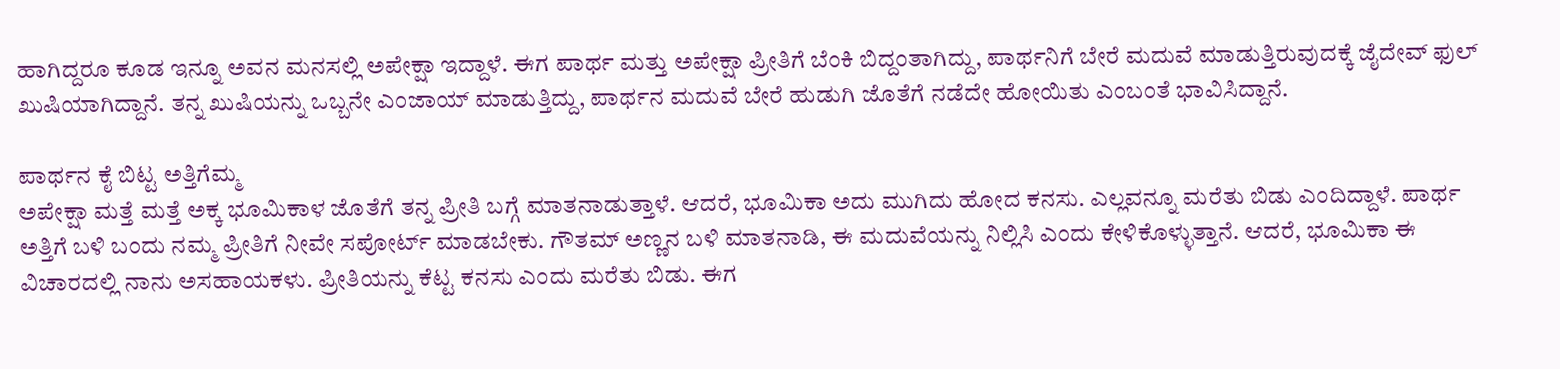ಹಾಗಿದ್ದರೂ ಕೂಡ ಇನ್ನೂ ಅವನ ಮನಸಲ್ಲಿ ಅಪೇಕ್ಷಾ ಇದ್ದಾಳೆ. ಈಗ ಪಾರ್ಥ ಮತ್ತು ಅಪೇಕ್ಷಾ ಪ್ರೀತಿಗೆ ಬೆಂಕಿ ಬಿದ್ದಂತಾಗಿದ್ದು, ಪಾರ್ಥನಿಗೆ ಬೇರೆ ಮದುವೆ ಮಾಡುತ್ತಿರುವುದಕ್ಕೆ ಜೈದೇವ್ ಫುಲ್ ಖುಷಿಯಾಗಿದ್ದಾನೆ. ತನ್ನ ಖುಷಿಯನ್ನು ಒಬ್ಬನೇ ಎಂಜಾಯ್ ಮಾಡುತ್ತಿದ್ದು, ಪಾರ್ಥನ ಮದುವೆ ಬೇರೆ ಹುಡುಗಿ ಜೊತೆಗೆ ನಡೆದೇ ಹೋಯಿತು ಎಂಬಂತೆ ಭಾವಿಸಿದ್ದಾನೆ.

ಪಾರ್ಥನ ಕೈ ಬಿಟ್ಟ ಅತ್ತಿಗೆಮ್ಮ
ಅಪೇಕ್ಷಾ ಮತ್ತೆ ಮತ್ತೆ ಅಕ್ಕ ಭೂಮಿಕಾಳ ಜೊತೆಗೆ ತನ್ನ ಪ್ರೀತಿ ಬಗ್ಗೆ ಮಾತನಾಡುತ್ತಾಳೆ. ಆದರೆ, ಭೂಮಿಕಾ ಅದು ಮುಗಿದು ಹೋದ ಕನಸು. ಎಲ್ಲವನ್ನೂ ಮರೆತು ಬಿಡು ಎಂದಿದ್ದಾಳೆ. ಪಾರ್ಥ ಅತ್ತಿಗೆ ಬಳಿ ಬಂದು ನಮ್ಮ ಪ್ರೀತಿಗೆ ನೀವೇ ಸಪೋರ್ಟ್ ಮಾಡಬೇಕು. ಗೌತಮ್ ಅಣ್ಣನ ಬಳಿ ಮಾತನಾಡಿ, ಈ ಮದುವೆಯನ್ನು ನಿಲ್ಲಿಸಿ ಎಂದು ಕೇಳಿಕೊಳ್ಳುತ್ತಾನೆ. ಆದರೆ, ಭೂಮಿಕಾ ಈ ವಿಚಾರದಲ್ಲಿ ನಾನು ಅಸಹಾಯಕಳು. ಪ್ರೀತಿಯನ್ನು ಕೆಟ್ಟ ಕನಸು ಎಂದು ಮರೆತು ಬಿಡು. ಈಗ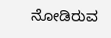ನೋಡಿರುವ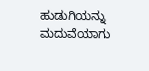ಹುಡುಗಿಯನ್ನು ಮದುವೆಯಾಗು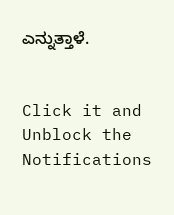ಎನ್ನುತ್ತಾಳೆ.


Click it and Unblock the Notifications